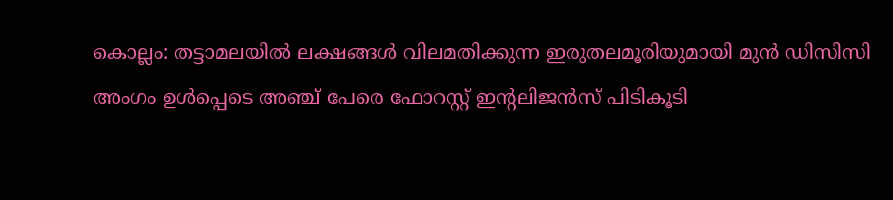കൊല്ലം: തട്ടാമലയിൽ ലക്ഷങ്ങൾ വിലമതിക്കുന്ന ഇരുതലമൂരിയുമായി മുൻ ഡിസിസി അംഗം ഉൾപ്പെടെ അഞ്ച് പേരെ ഫോറസ്റ്റ് ഇന്റലിജൻസ് പിടികൂടി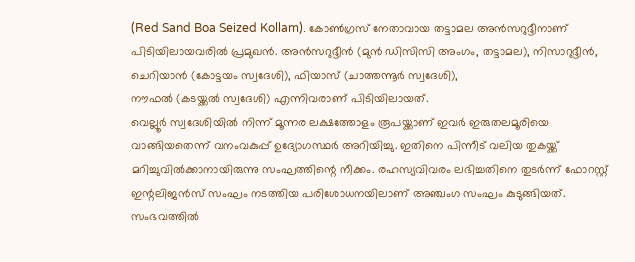(Red Sand Boa Seized Kollam). കോൺഗ്രസ് നേതാവായ തട്ടാമല അൻസറുദ്ദീനാണ് പിടിയിലായവരിൽ പ്രമുഖൻ. അൻസറുദ്ദീൻ (മുൻ ഡിസിസി അംഗം, തട്ടാമല), നിസാറുദ്ദീൻ, ചെറിയാൻ (കോട്ടയം സ്വദേശി), ഫിയാസ് (ചാത്തന്നൂർ സ്വദേശി),
നൗഫൽ (കടയ്ക്കൽ സ്വദേശി) എന്നിവരാണ് പിടിയിലായത്.
വെല്ലൂർ സ്വദേശിയിൽ നിന്ന് മൂന്നര ലക്ഷത്തോളം രൂപയ്ക്കാണ് ഇവർ ഇരുതലമൂരിയെ വാങ്ങിയതെന്ന് വനംവകുപ്പ് ഉദ്യോഗസ്ഥർ അറിയിച്ചു. ഇതിനെ പിന്നീട് വലിയ തുകയ്ക്ക് മറിച്ചുവിൽക്കാനായിരുന്നു സംഘത്തിന്റെ നീക്കം. രഹസ്യവിവരം ലഭിച്ചതിനെ തുടർന്ന് ഫോറസ്റ്റ് ഇന്റലിജൻസ് സംഘം നടത്തിയ പരിശോധനയിലാണ് അഞ്ചംഗ സംഘം കുടുങ്ങിയത്.
സംഭവത്തിൽ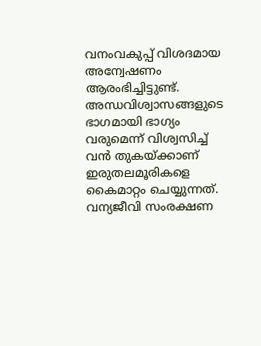വനംവകുപ്പ് വിശദമായ അന്വേഷണം ആരംഭിച്ചിട്ടുണ്ട്. അന്ധവിശ്വാസങ്ങളുടെ ഭാഗമായി ഭാഗ്യം വരുമെന്ന് വിശ്വസിച്ച് വൻ തുകയ്ക്കാണ് ഇരുതലമൂരികളെ കൈമാറ്റം ചെയ്യുന്നത്. വന്യജീവി സംരക്ഷണ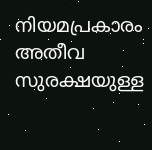നിയമപ്രകാരം അതീവ സുരക്ഷയുള്ള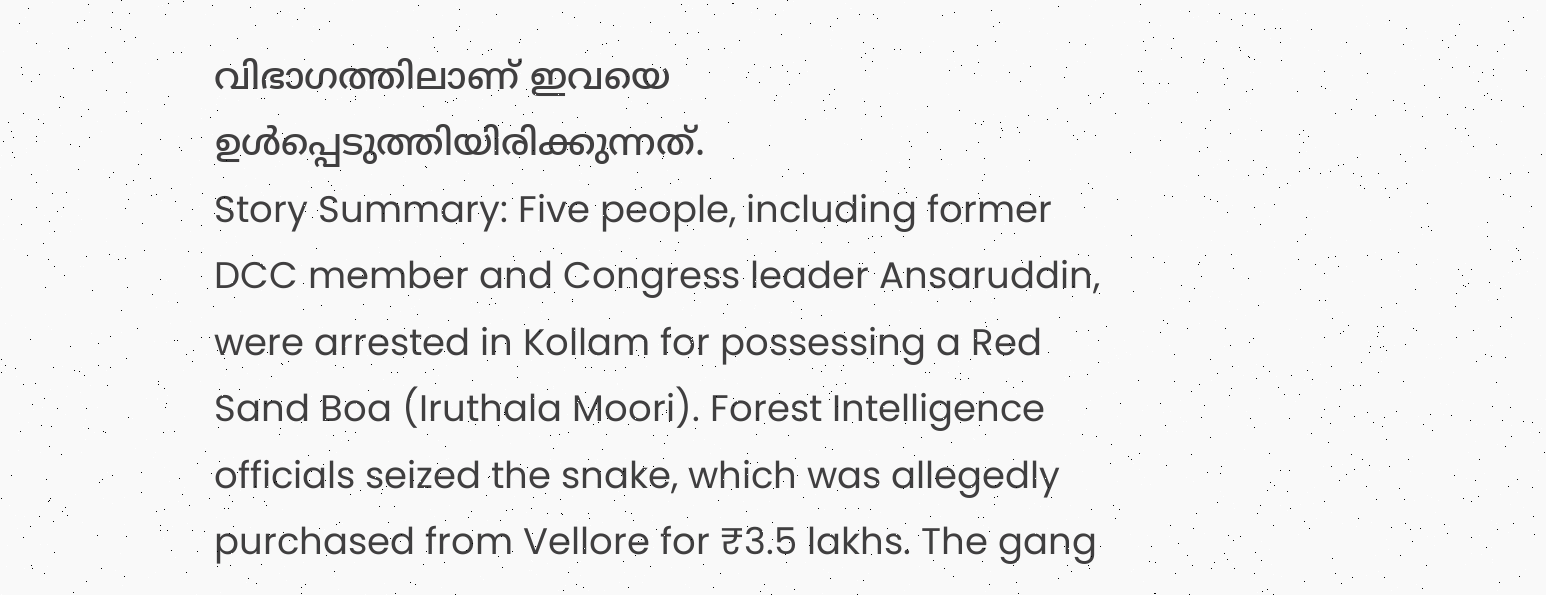വിഭാഗത്തിലാണ് ഇവയെ ഉൾപ്പെടുത്തിയിരിക്കുന്നത്.
Story Summary: Five people, including former DCC member and Congress leader Ansaruddin, were arrested in Kollam for possessing a Red Sand Boa (Iruthala Moori). Forest Intelligence officials seized the snake, which was allegedly purchased from Vellore for ₹3.5 lakhs. The gang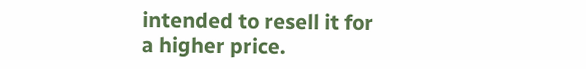intended to resell it for a higher price.